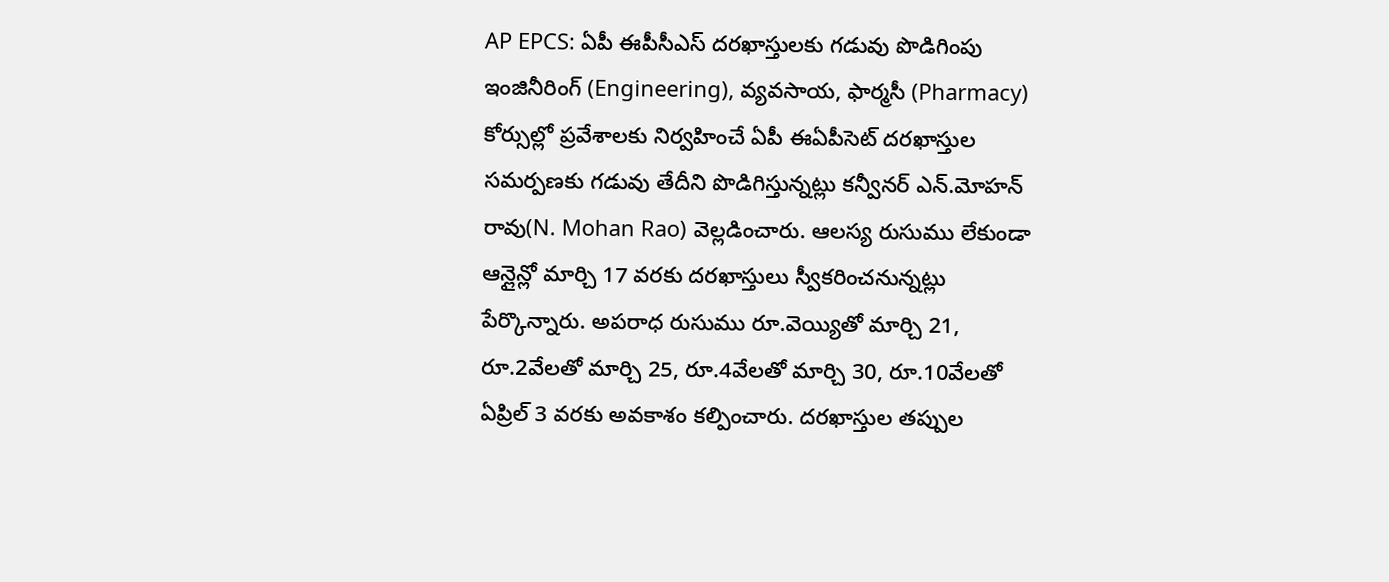AP EPCS: ఏపీ ఈపీసీఎస్ దరఖాస్తులకు గడువు పొడిగింపు
ఇంజినీరింగ్ (Engineering), వ్యవసాయ, ఫార్మసీ (Pharmacy) కోర్సుల్లో ప్రవేశాలకు నిర్వహించే ఏపీ ఈఏపీసెట్ దరఖాస్తుల సమర్పణకు గడువు తేదీని పొడిగిస్తున్నట్లు కన్వీనర్ ఎన్.మోహన్ రావు(N. Mohan Rao) వెల్లడించారు. ఆలస్య రుసుము లేకుండా ఆన్లైన్లో మార్చి 17 వరకు దరఖాస్తులు స్వీకరించనున్నట్లు పేర్కొన్నారు. అపరాధ రుసుము రూ.వెయ్యితో మార్చి 21, రూ.2వేలతో మార్చి 25, రూ.4వేలతో మార్చి 30, రూ.10వేలతో ఏప్రిల్ 3 వరకు అవకాశం కల్పించారు. దరఖాస్తుల తప్పుల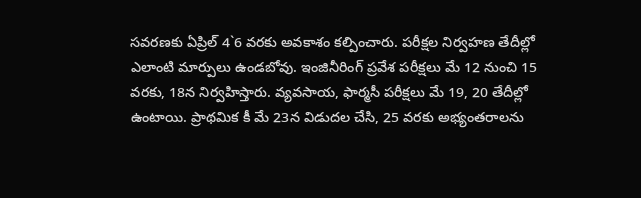సవరణకు ఏప్రిల్ 4`6 వరకు అవకాశం కల్పించారు. పరీక్షల నిర్వహణ తేదీల్లో ఎలాంటి మార్పులు ఉండబోవు. ఇంజినీరింగ్ ప్రవేశ పరీక్షలు మే 12 నుంచి 15 వరకు, 18న నిర్వహిస్తారు. వ్యవసాయ, ఫార్మసీ పరీక్షలు మే 19, 20 తేదీల్లో ఉంటాయి. ప్రాథమిక కీ మే 23న విడుదల చేసి, 25 వరకు అభ్యంతరాలను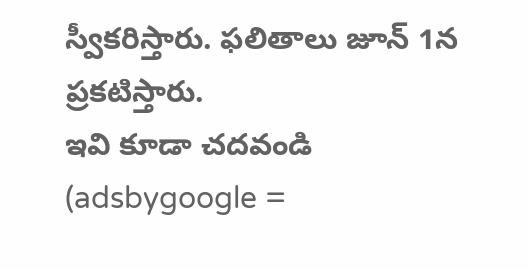స్వీకరిస్తారు. ఫలితాలు జూన్ 1న ప్రకటిస్తారు.
ఇవి కూడా చదవండి
(adsbygoogle =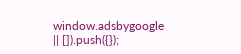window.adsbygoogle || []).push({});